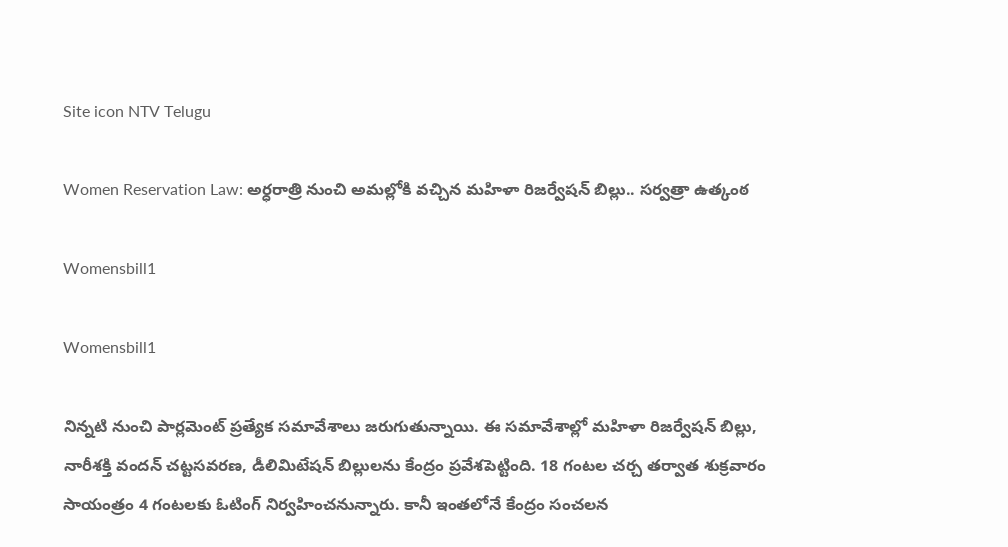Site icon NTV Telugu

Women Reservation Law: అర్ధరాత్రి నుంచి అమల్లోకి వచ్చిన మహిళా రిజర్వేషన్ బిల్లు.. సర్వత్రా ఉత్కంఠ

Womensbill1

Womensbill1

నిన్నటి నుంచి పార్లమెంట్ ప్రత్యేక సమావేశాలు జరుగుతున్నాయి. ఈ సమావేశాల్లో మహిళా రిజర్వేషన్ బిల్లు, నారీశక్తి వందన్ చట్టసవరణ, డీలిమిటేషన్ బిల్లులను కేంద్రం ప్రవేశపెట్టింది. 18 గంటల చర్చ తర్వాత శుక్రవారం సాయంత్రం 4 గంటలకు ఓటింగ్ నిర్వహించనున్నారు. కానీ ఇంతలోనే కేంద్రం సంచలన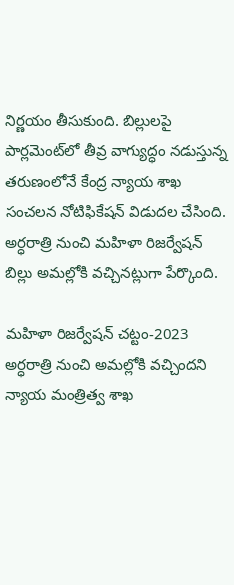నిర్ణయం తీసుకుంది. బిల్లులపై పార్లమెంట్‌లో తీవ్ర వాగ్యుద్ధం నడుస్తున్న తరుణంలోనే కేంద్ర న్యాయ శాఖ సంచలన నోటిఫికేషన్ విడుదల చేసింది. అర్ధరాత్రి నుంచి మహిళా రిజర్వేషన్ బిల్లు అమల్లోకి వచ్చినట్లుగా పేర్కొంది.

మహిళా రిజర్వేషన్ చట్టం-2023 అర్ధరాత్రి నుంచి అమల్లోకి వచ్చిందని న్యాయ మంత్రిత్వ శాఖ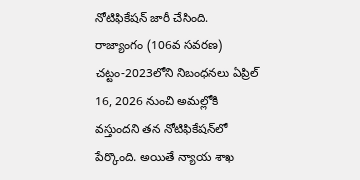నోటిఫికేషన్ జారీ చేసింది. రాజ్యాంగం (106వ సవరణ) చట్టం-2023లోని నిబంధనలు ఏప్రిల్ 16, 2026 నుంచి అమల్లోకి వస్తుందని తన నోటిఫికేషన్‌లో పేర్కొంది. అయితే న్యాయ శాఖ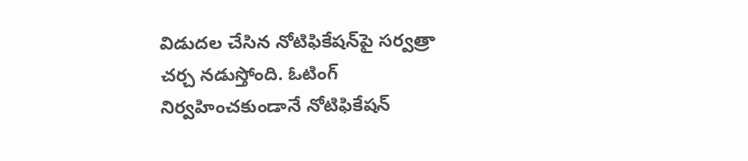విడుదల చేసిన నోటిఫికేషన్‌పై సర్వత్రా చర్చ నడుస్తోంది. ఓటింగ్ నిర్వహించకుండానే నోటిఫికేషన్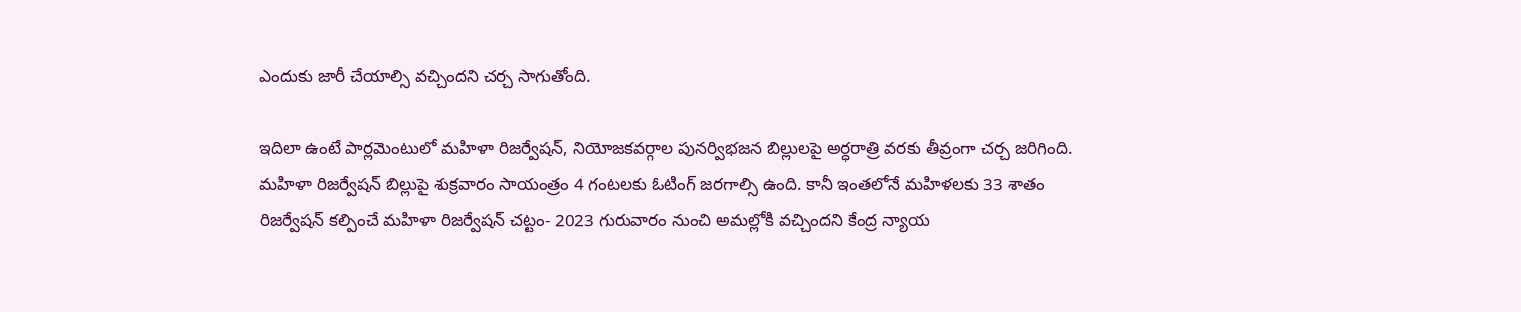ఎందుకు జారీ చేయాల్సి వచ్చిందని చర్చ సాగుతోంది.

ఇదిలా ఉంటే పార్లమెంటులో మహిళా రిజర్వేషన్, నియోజకవర్గాల పునర్విభజన బిల్లులపై అర్ధరాత్రి వరకు తీవ్రంగా చర్చ జరిగింది. మహిళా రిజర్వేషన్ బిల్లుపై శుక్రవారం సాయంత్రం 4 గంటలకు ఓటింగ్ జరగాల్సి ఉంది. కానీ ఇంతలోనే మహిళలకు 33 శాతం రిజర్వేషన్ కల్పించే మహిళా రిజర్వేషన్ చట్టం- 2023 గురువారం నుంచి అమల్లోకి వచ్చిందని కేంద్ర న్యాయ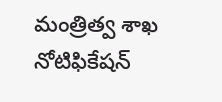మంత్రిత్వ శాఖ నోటిఫికేషన్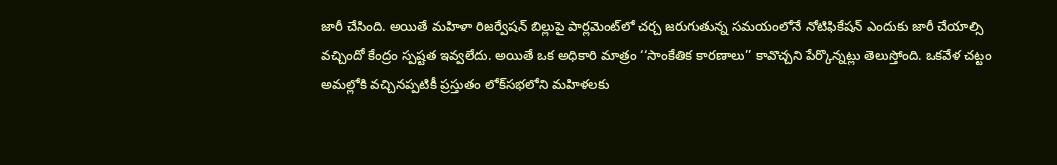జారీ చేసింది. అయితే మహిళా రిజర్వేషన్ బిల్లుపై పార్లమెంట్‌లో చర్చ జరుగుతున్న సమయంలోనే నోటిఫికేషన్ ఎందుకు జారీ చేయాల్సి వచ్చిందో కేంద్రం స్పష్టత ఇవ్వలేదు. అయితే ఒక అధికారి మాత్రం ‘‘సాంకేతిక కారణాలు’’ కావొచ్చని పేర్కొన్నట్లు తెలుస్తోంది. ఒకవేళ చట్టం అమల్లోకి వచ్చినప్పటికీ ప్రస్తుతం లోక్‌సభలోని మహిళలకు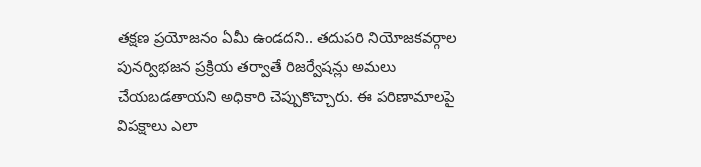తక్షణ ప్రయోజనం ఏమీ ఉండదని.. తదుపరి నియోజకవర్గాల పునర్విభజన ప్రక్రియ తర్వాతే రిజర్వేషన్లు అమలు చేయబడతాయని అధికారి చెప్పుకొచ్చారు. ఈ పరిణామాలపై విపక్షాలు ఎలా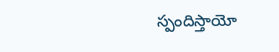స్పందిస్తాయో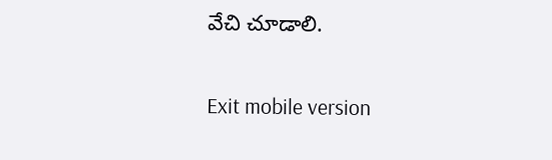వేచి చూడాలి.

Exit mobile version